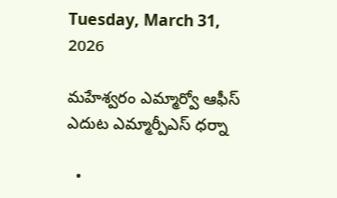Tuesday, March 31, 2026

మహేశ్వరం ఎమ్మార్వో ఆఫీస్ ఎదుట ఎమ్మార్పీఎస్ ధర్నా

  •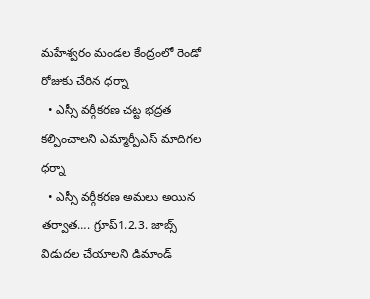మహేశ్వరం మండల కేంద్రంలో రెండో రోజుకు చేరిన ధర్నా
  • ఎస్సీ వర్గీకరణ చట్ట భద్రత కల్పించాలని ఎమ్మార్పీఎస్ మాదిగల ధర్నా
  • ఎస్సీ వర్గీకరణ అమలు అయిన తర్వాత…. గ్రూప్1.2.3. జాబ్స్ విడుదల చేయాలని డిమాండ్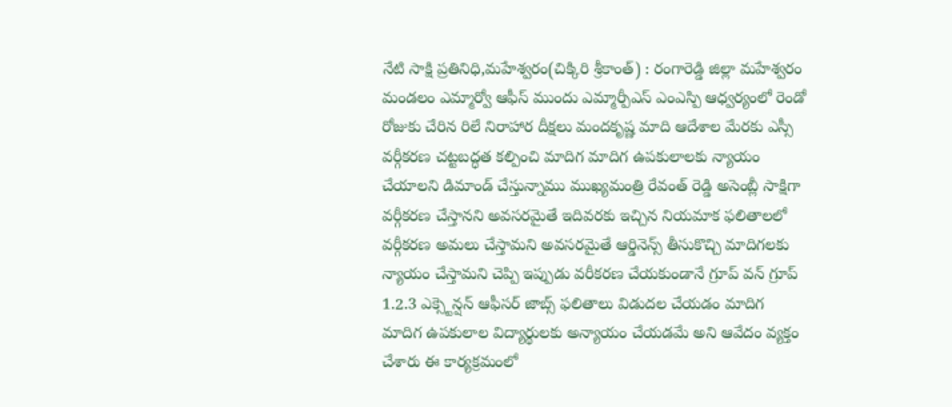నేటి సాక్షి ప్రతినిధి,మహేశ్వరం(చిక్కిరి శ్రీకాంత్) : రంగారెడ్డి జిల్లా మహేశ్వరం మండలం ఎమ్మార్వో ఆఫీస్ ముందు ఎమ్మార్పీఎస్ ఎంఎస్పి ఆధ్వర్యంలో రెండో రోజుకు చేరిన రిలే నిరాహార దీక్షలు మందకృష్ణ మాది ఆదేశాల మేరకు ఎస్సీ వర్గీకరణ చట్టబద్ధత కల్పించి మాదిగ మాదిగ ఉపకులాలకు న్యాయం చేయాలని డిమాండ్ చేస్తున్నాము ముఖ్యమంత్రి రేవంత్ రెడ్డి అసెంబ్లీ సాక్షిగా వర్గీకరణ చేస్తానని అవసరమైతే ఇదివరకు ఇచ్చిన నియమాక ఫలితాలలో వర్గీకరణ అమలు చేస్తామని అవసరమైతే ఆర్డినెన్స్ తీసుకొచ్చి మాదిగలకు న్యాయం చేస్తామని చెప్పి ఇప్పుడు వరీకరణ చేయకుండానే గ్రూప్ వన్ గ్రూప్ 1.2.3 ఎక్స్టెన్షన్ ఆఫీసర్ జాబ్స్ ఫలితాలు విడుదల చేయడం మాదిగ మాదిగ ఉపకులాల విద్యార్థులకు అన్యాయం చేయడమే అని ఆవేదం వ్యక్తం చేశారు ఈ కార్యక్రమంలో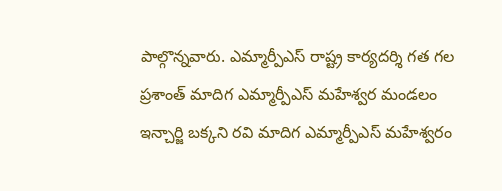పాల్గొన్నవారు. ఎమ్మార్పీఎస్ రాష్ట్ర కార్యదర్శి గత గల ప్రశాంత్ మాదిగ ఎమ్మార్పీఎస్ మహేశ్వర మండలం ఇన్చార్జి బక్కని రవి మాదిగ ఎమ్మార్పీఎస్ మహేశ్వరం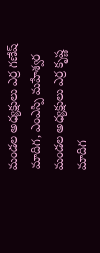మండల అధ్యక్షులు ఎర్ర గణేష్ మాదిగ, ఎంఎస్పి మహేశ్వర మండల అధ్యక్షులు ఎర్ర కృష్ణ మాదిగ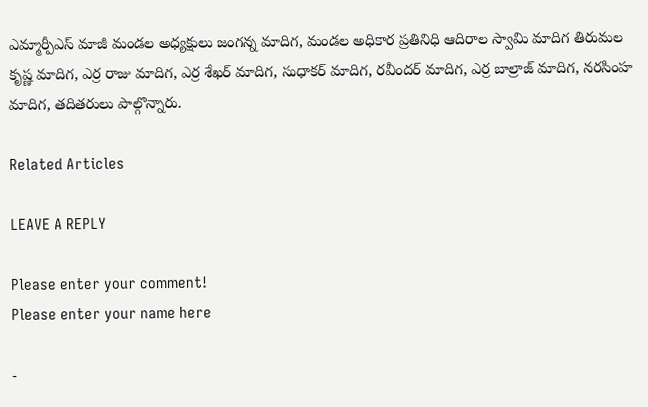ఎమ్మార్పీఎస్ మాజీ మండల అధ్యక్షులు జంగన్న మాదిగ, మండల అధికార ప్రతినిధి ఆదిరాల స్వామి మాదిగ తిరుమల కృష్ణ మాదిగ, ఎర్ర రాజు మాదిగ, ఎర్ర శేఖర్ మాదిగ, సుధాకర్ మాదిగ, రవీందర్ మాదిగ, ఎర్ర బాల్రాజ్ మాదిగ, నరసింహ మాదిగ, తదితరులు పాల్గొన్నారు.

Related Articles

LEAVE A REPLY

Please enter your comment!
Please enter your name here

-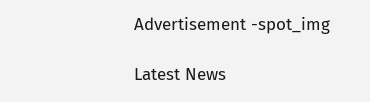Advertisement -spot_img

Latest News